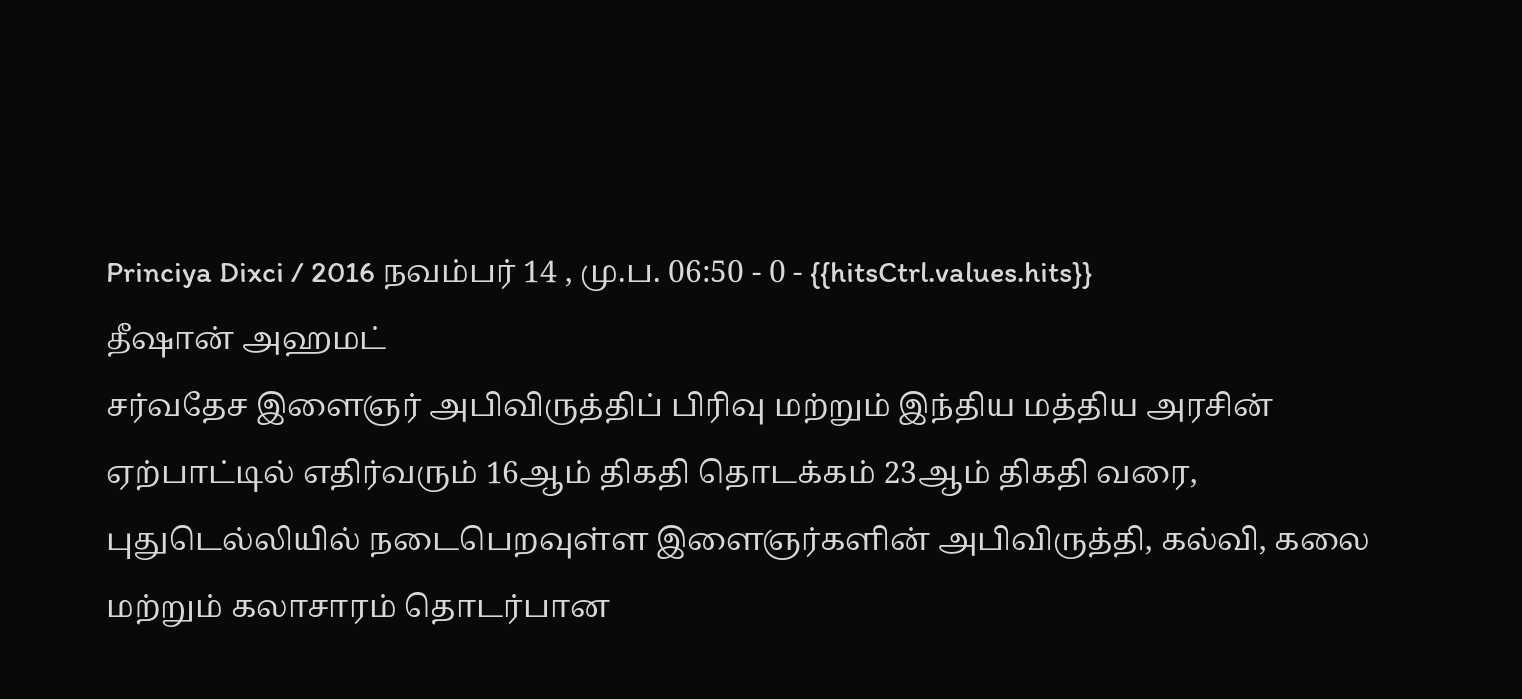Princiya Dixci / 2016 நவம்பர் 14 , மு.ப. 06:50 - 0 - {{hitsCtrl.values.hits}}
தீஷான் அஹமட்
சர்வதேச இளைஞர் அபிவிருத்திப் பிரிவு மற்றும் இந்திய மத்திய அரசின் ஏற்பாட்டில் எதிர்வரும் 16ஆம் திகதி தொடக்கம் 23ஆம் திகதி வரை, புதுடெல்லியில் நடைபெறவுள்ள இளைஞர்களின் அபிவிருத்தி, கல்வி, கலை மற்றும் கலாசாரம் தொடர்பான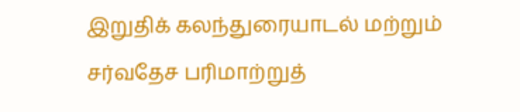இறுதிக் கலந்துரையாடல் மற்றும் சர்வதேச பரிமாற்றுத்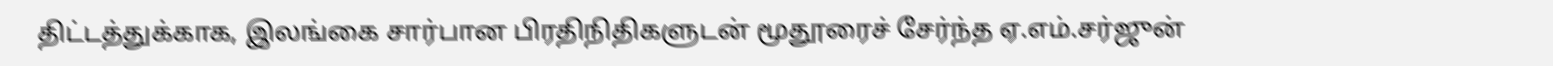திட்டத்துக்காக, இலங்கை சார்பான பிரதிநிதிகளுடன் மூதூரைச் சேர்ந்த ஏ.எம்.சர்ஜுன்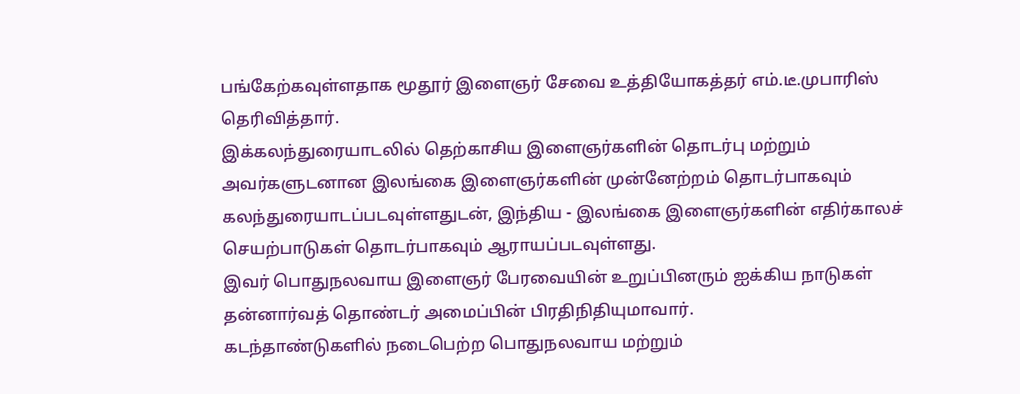பங்கேற்கவுள்ளதாக மூதூர் இளைஞர் சேவை உத்தியோகத்தர் எம்.டீ.முபாரிஸ் தெரிவித்தார்.
இக்கலந்துரையாடலில் தெற்காசிய இளைஞர்களின் தொடர்பு மற்றும் அவர்களுடனான இலங்கை இளைஞர்களின் முன்னேற்றம் தொடர்பாகவும் கலந்துரையாடப்படவுள்ளதுடன், இந்திய - இலங்கை இளைஞர்களின் எதிர்காலச் செயற்பாடுகள் தொடர்பாகவும் ஆராயப்படவுள்ளது.
இவர் பொதுநலவாய இளைஞர் பேரவையின் உறுப்பினரும் ஐக்கிய நாடுகள் தன்னார்வத் தொண்டர் அமைப்பின் பிரதிநிதியுமாவார்.
கடந்தாண்டுகளில் நடைபெற்ற பொதுநலவாய மற்றும்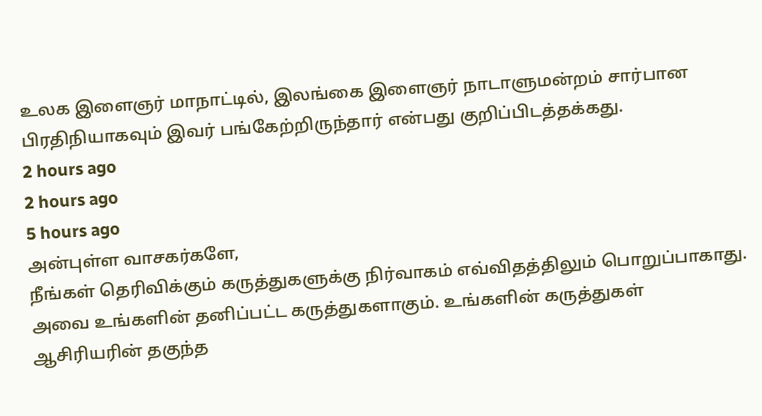உலக இளைஞர் மாநாட்டில், இலங்கை இளைஞர் நாடாளுமன்றம் சார்பான பிரதிநியாகவும் இவர் பங்கேற்றிருந்தார் என்பது குறிப்பிடத்தக்கது.
2 hours ago
2 hours ago
5 hours ago
அன்புள்ள வாசகர்களே,
நீங்கள் தெரிவிக்கும் கருத்துகளுக்கு நிர்வாகம் எவ்விதத்திலும் பொறுப்பாகாது. அவை உங்களின் தனிப்பட்ட கருத்துகளாகும். உங்களின் கருத்துகள் ஆசிரியரின் தகுந்த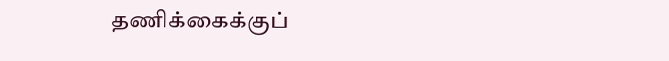தணிக்கைக்குப்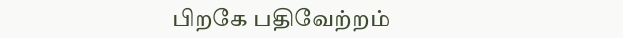பிறகே பதிவேற்றம்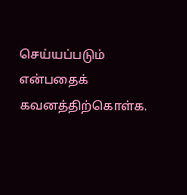செய்யப்படும் என்பதைக் கவனத்திற்கொள்க.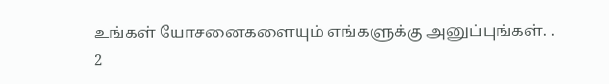உங்கள் யோசனைகளையும் எங்களுக்கு அனுப்புங்கள். .
2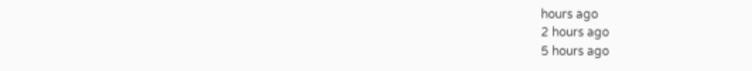hours ago
2 hours ago
5 hours ago